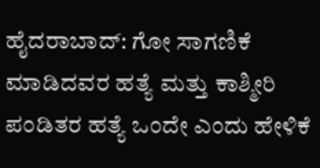ಹೈದರಾಬಾದ್: ಗೋ ಸಾಗಣಿಕೆ ಮಾಡಿದವರ ಹತ್ಯೆ ಮತ್ತು ಕಾಶ್ಮೀರಿ ಪಂಡಿತರ ಹತ್ಯೆ ಒಂದೇ ಎಂದು ಹೇಳಿಕೆ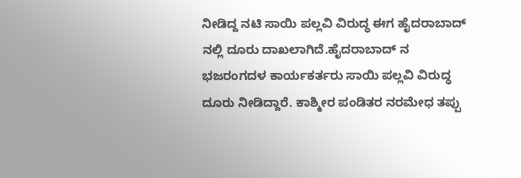ನೀಡಿದ್ದ ನಟಿ ಸಾಯಿ ಪಲ್ಲವಿ ವಿರುದ್ಧ ಈಗ ಹೈದರಾಬಾದ್ ನಲ್ಲಿ ದೂರು ದಾಖಲಾಗಿದೆ.ಹೈದರಾಬಾದ್ ನ ಭಜರಂಗದಳ ಕಾರ್ಯಕರ್ತರು ಸಾಯಿ ಪಲ್ಲವಿ ವಿರುದ್ಧ ದೂರು ನೀಡಿದ್ದಾರೆ. ಕಾಶ್ಮೀರ ಪಂಡಿತರ ನರಮೇಧ ತಪ್ಪು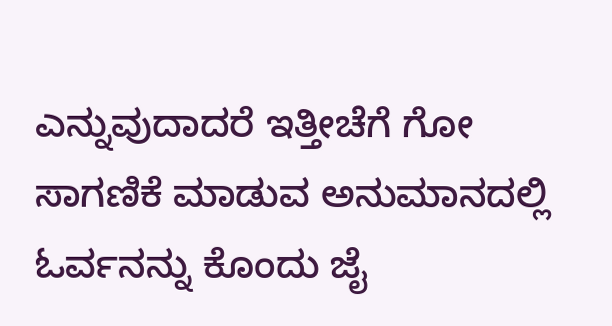ಎನ್ನುವುದಾದರೆ ಇತ್ತೀಚೆಗೆ ಗೋ ಸಾಗಣಿಕೆ ಮಾಡುವ ಅನುಮಾನದಲ್ಲಿ ಓರ್ವನನ್ನು ಕೊಂದು ಜೈ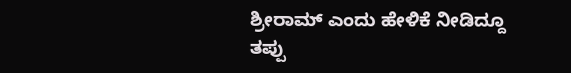ಶ್ರೀರಾಮ್ ಎಂದು ಹೇಳಿಕೆ ನೀಡಿದ್ದೂ ತಪ್ಪು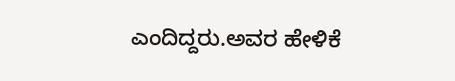ಎಂದಿದ್ದರು.ಅವರ ಹೇಳಿಕೆ